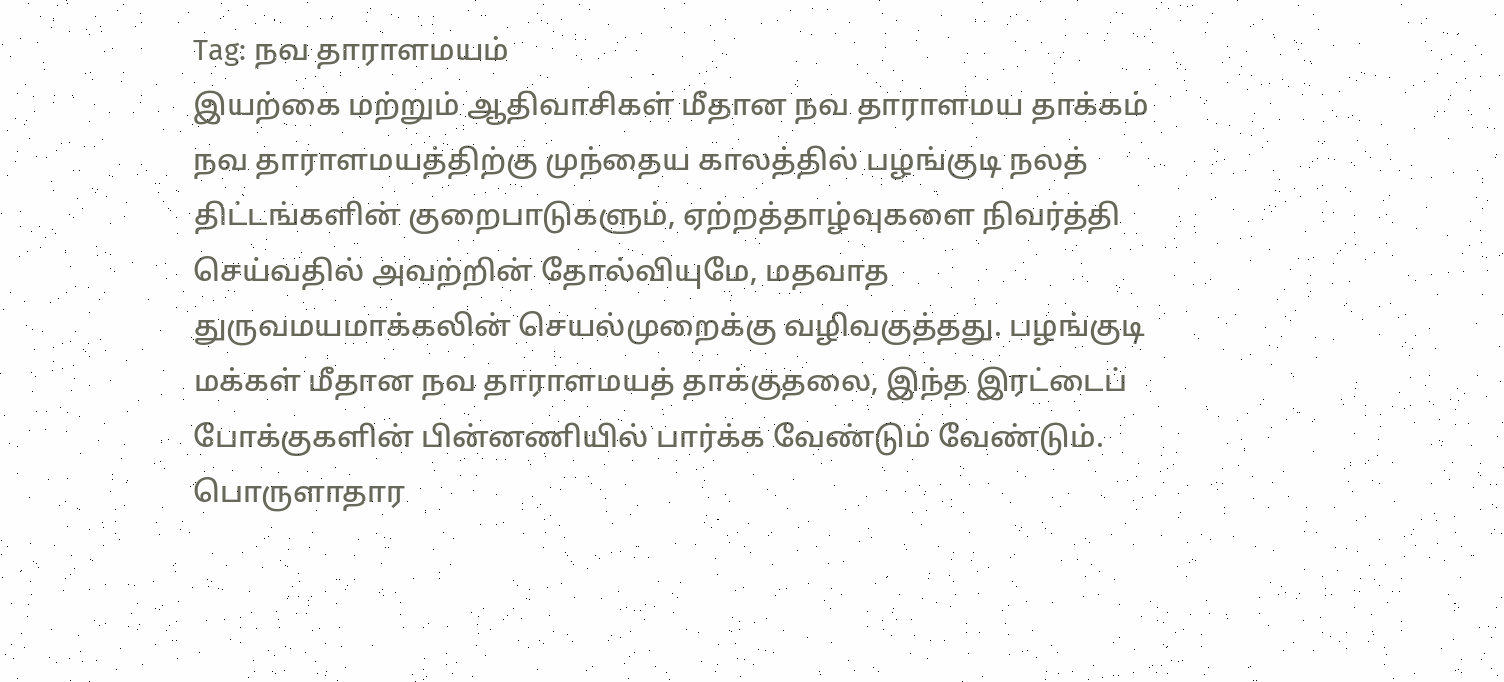Tag: நவ தாராளமயம்
இயற்கை மற்றும் ஆதிவாசிகள் மீதான நவ தாராளமய தாக்கம்
நவ தாராளமயத்திற்கு முந்தைய காலத்தில் பழங்குடி நலத் திட்டங்களின் குறைபாடுகளும், ஏற்றத்தாழ்வுகளை நிவர்த்தி செய்வதில் அவற்றின் தோல்வியுமே, மதவாத துருவமயமாக்கலின் செயல்முறைக்கு வழிவகுத்தது. பழங்குடி மக்கள் மீதான நவ தாராளமயத் தாக்குதலை, இந்த இரட்டைப் போக்குகளின் பின்னணியில் பார்க்க வேண்டும் வேண்டும்.
பொருளாதார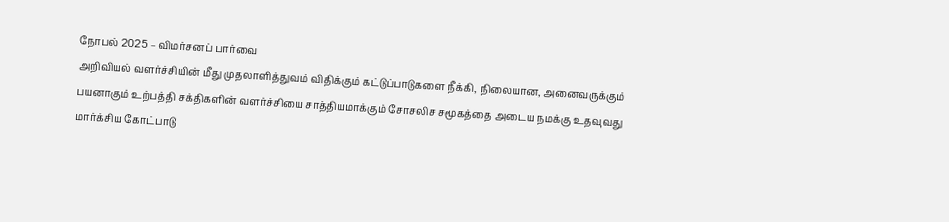நோபல் 2025 – விமர்சனப் பார்வை
அறிவியல் வளர்ச்சியின் மீது முதலாளித்துவம் விதிக்கும் கட்டுப்பாடுகளை நீக்கி, நிலையான, அனைவருக்கும் பயனாகும் உற்பத்தி சக்திகளின் வளர்ச்சியை சாத்தியமாக்கும் சோசலிச சமூகத்தை அடைய நமக்கு உதவுவது மார்க்சிய கோட்பாடு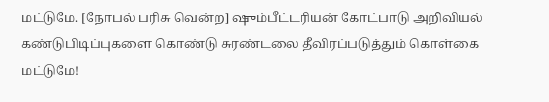மட்டுமே. [நோபல் பரிசு வென்ற] ஷும்பீட்டரியன் கோட்பாடு அறிவியல் கண்டுபிடிப்புகளை கொண்டு சுரண்டலை தீவிரப்படுத்தும் கொள்கை மட்டுமே!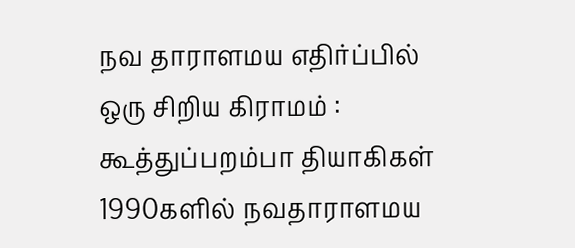நவ தாராளமய எதிர்ப்பில் ஒரு சிறிய கிராமம் : கூத்துப்பறம்பா தியாகிகள்
1990களில் நவதாராளமய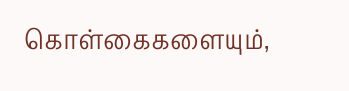கொள்கைகளையும்,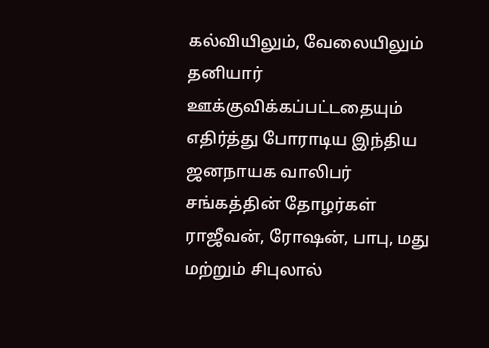கல்வியிலும், வேலையிலும் தனியார் ஊக்குவிக்கப்பட்டதையும் எதிர்த்து போராடிய இந்திய ஜனநாயக வாலிபர் சங்கத்தின் தோழர்கள் ராஜீவன், ரோஷன், பாபு, மது மற்றும் சிபுலால்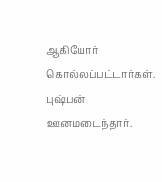ஆகியோர் கொல்லப்பட்டார்கள். புஷ்பன் ஊனமடைந்தார்.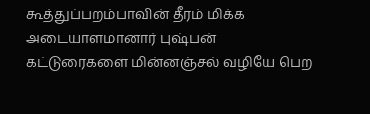கூத்துப்பறம்பாவின் தீரம் மிக்க அடையாளமானார் புஷ்பன்
கட்டுரைகளை மின்னஞ்சல் வழியே பெற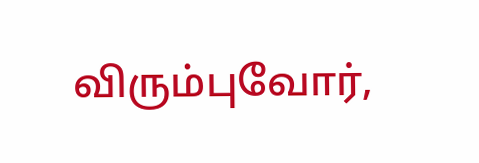விரும்புவோர்,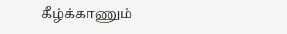கீழ்க்காணும்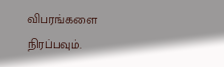விபரங்களை நிரப்பவும்.